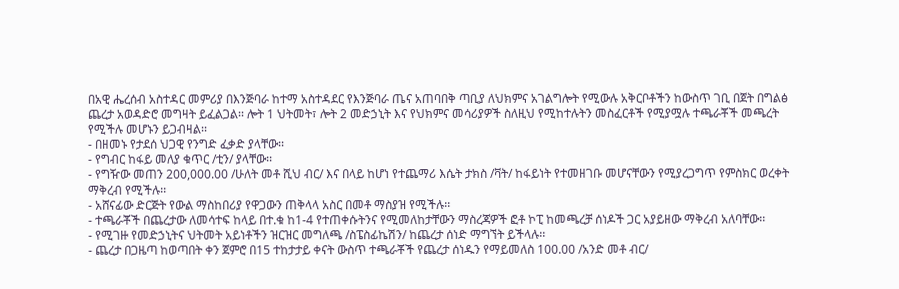በአዊ ሔረሰብ አስተዳር መምሪያ በእንጅባራ ከተማ አስተዳደር የእንጅባራ ጤና አጠባበቅ ጣቢያ ለህክምና አገልግሎት የሚውሉ አቅርቦቶችን ከውስጥ ገቢ በጀት በግልፅ ጨረታ አወዳድሮ መግዛት ይፈልጋል፡፡ ሎት 1 ህትመት፣ ሎት 2 መድኃኒት እና የህክምና መሳሪያዎች ስለዚህ የሚከተሉትን መስፈርቶች የሚያሟሉ ተጫራቾች መጫረት የሚችሉ መሆኑን ይጋብዛል፡፡
- በዘመኑ የታደሰ ህጋዊ የንግድ ፈቃድ ያላቸው፡፡
- የግብር ከፋይ መለያ ቁጥር /ቲን/ ያላቸው፡፡
- የግዥው መጠን 200,000.00 /ሁለት መቶ ሺህ ብር/ እና በላይ ከሆነ የተጨማሪ እሴት ታክስ /ቫት/ ከፋይነት የተመዘገቡ መሆናቸውን የሚያረጋግጥ የምስክር ወረቀት ማቅረብ የሚችሉ፡፡
- አሸናፊው ድርጅት የውል ማስከበሪያ የዋጋውን ጠቅላላ አስር በመቶ ማስያዝ የሚችሉ፡፡
- ተጫራቾች በጨረታው ለመሳተፍ ከላይ በተ.ቁ ከ1-4 የተጠቀሱትንና የሚመለከታቸውን ማስረጃዎች ፎቶ ኮፒ ከመጫረቻ ሰነዶች ጋር አያይዘው ማቅረብ አለባቸው፡፡
- የሚገዙ የመድኃኒትና ህትመት አይነቶችን ዝርዝር መግለጫ /ስፔስፊኬሽን/ ከጨረታ ሰነድ ማግኘት ይችላሉ፡፡
- ጨረታ በጋዜጣ ከወጣበት ቀን ጀምሮ በ15 ተከታታይ ቀናት ውስጥ ተጫራቾች የጨረታ ሰነዱን የማይመለስ 100.00 /አንድ መቶ ብር/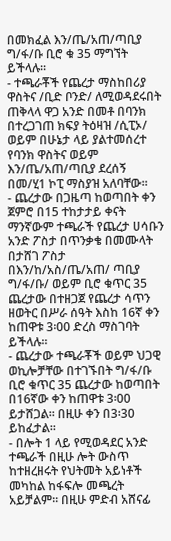በመክፈል እን/ጤ/አጠ/ጣቢያ ግ/ፋ/ቡ ቢሮ ቁ 35 ማግኘት ይችላሉ፡፡
- ተጫራቾች የጨረታ ማስከበሪያ ዋስትና /ቢድ ቦንድ/ ለሚወዳደሩበት ጠቅላላ ዋጋ አንድ በመቶ በባንክ በተረጋገጠ ክፍያ ትዕዛዝ /ሲፒኦ/ ወይም በሁኔታ ላይ ያልተመሰረተ የባንክ ዋስትና ወይም እን/ጤ/አጠ/ጣቢያ ደረሰኝ በመ/ሂ1 ኮፒ ማስያዝ አለባቸው፡፡
- ጨረታው በጋዜጣ ከወጣበት ቀን ጀምሮ በ15 ተከታታይ ቀናት ማንኛውም ተጫራች የጨረታ ሀሳቡን አንድ ፖስታ በጥንቃቄ በመሙላት በታሸገ ፖስታ በእን/ከ/አስ/ጤ/አጠ/ ጣቢያ ግ/ፋ/ቡ/ ወይም ቢሮ ቁጥር 35 ጨረታው በተዘጋጀ የጨረታ ሳጥን ዘወትር በሥራ ሰዓት እስከ 16ኛ ቀን ከጠዋቱ 3፡00 ድረስ ማስገባት ይችላሉ፡፡
- ጨረታው ተጫራቾች ወይም ህጋዊ ወኪሎቻቸው በተገኙበት ግ/ፋ/ቡ ቢሮ ቁጥር 35 ጨረታው ከወጣበት በ16ኛው ቀን ከጠዋቱ 3፡00 ይታሸጋል፡፡ በዚሁ ቀን በ3፡30 ይከፈታል፡፡
- በሎት 1 ላይ የሚወዳደር አንድ ተጫራች በዚሁ ሎት ውስጥ ከተዘረዘሩት የህትመት አይነቶች መካከል ከፋፍሎ መጫረት አይቻልም፡፡ በዚሁ ምድብ አሸናፊ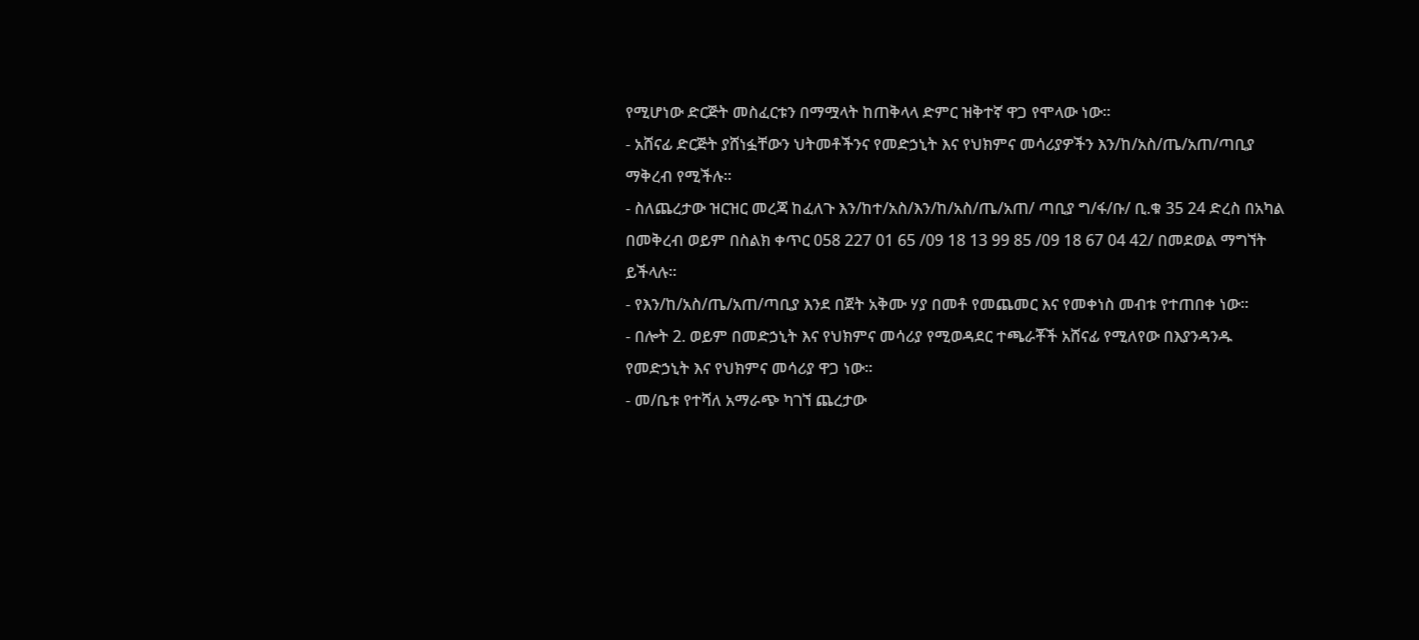የሚሆነው ድርጅት መስፈርቱን በማሟላት ከጠቅላላ ድምር ዝቅተኛ ዋጋ የሞላው ነው፡፡
- አሸናፊ ድርጅት ያሸነፏቸውን ህትመቶችንና የመድኃኒት እና የህክምና መሳሪያዎችን እን/ከ/አስ/ጤ/አጠ/ጣቢያ ማቅረብ የሚችሉ፡፡
- ስለጨረታው ዝርዝር መረጃ ከፈለጉ እን/ከተ/አስ/እን/ከ/አስ/ጤ/አጠ/ ጣቢያ ግ/ፋ/ቡ/ ቢ.ቁ 35 24 ድረስ በአካል በመቅረብ ወይም በስልክ ቀጥር 058 227 01 65 /09 18 13 99 85 /09 18 67 04 42/ በመደወል ማግኘት ይችላሉ፡፡
- የእን/ከ/አስ/ጤ/አጠ/ጣቢያ እንደ በጀት አቅሙ ሃያ በመቶ የመጨመር እና የመቀነስ መብቱ የተጠበቀ ነው፡፡
- በሎት 2. ወይም በመድኃኒት እና የህክምና መሳሪያ የሚወዳደር ተጫራቾች አሸናፊ የሚለየው በእያንዳንዱ የመድኃኒት እና የህክምና መሳሪያ ዋጋ ነው፡፡
- መ/ቤቱ የተሻለ አማራጭ ካገኘ ጨረታው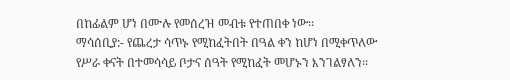በከፊልም ሆነ በሙሉ የመሰረዝ መብቱ የተጠበቀ ነው፡፡
ማሳሰቢያ:- የጨረታ ሳጥኑ የሚከፈትበት በዓል ቀን ከሆነ በሚቀጥለው የሥራ ቀናት በተመሳሳይ ቦታና ሰዓት የሚከፈት መሆኑን እንገልፃለን፡፡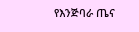የእንጅባራ ጤና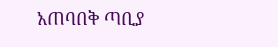አጠባበቅ ጣቢያ